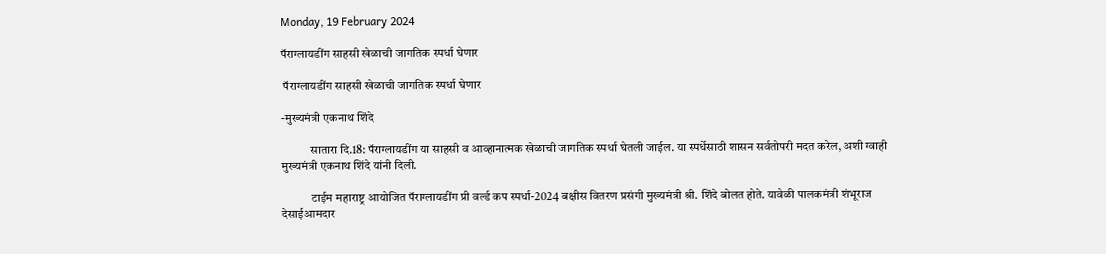Monday, 19 February 2024

पॅराग्लायडींग साहसी खेळाची जागतिक स्पर्धा घेणार

 पॅराग्लायडींग साहसी खेळाची जागतिक स्पर्धा घेणार

-मुख्यमंत्री एकनाथ शिंदे

            सातारा दि.18: पॅराग्लायडींग या साहसी व आव्हानात्मक खेळाची जागतिक स्पर्धा घेतली जाईल. या स्पर्धेसाठी शासन सर्वतोपरी मदत करेल, अशी ग्वाही मुख्यमंत्री एकनाथ शिंदे यांनी दिली.

            टाईम महाराष्ट्र आयोजित पॅराग्लायडींग प्री वर्ल्ड कप स्पर्धा-2024 बक्षीस वितरण प्रसंगी मुख्यमंत्री श्री. शिंदे बोलत होते. यावेळी पालकमंत्री शंभूराज देसाईआमदार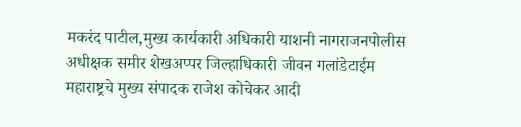मकरंद पाटील,मुख्य कार्यकारी अधिकारी याशनी नागराजनपोलीस अधीक्षक समीर शेखअप्पर जिल्हाधिकारी जीवन गलांडेटाईम महाराष्ट्रचे मुख्य संपादक राजेश कोचेकर आदी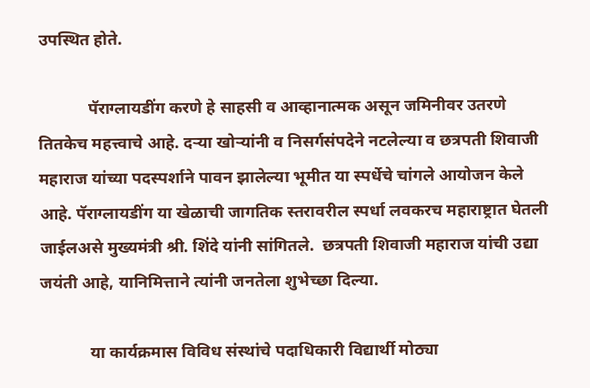उपस्थित होते.

            पॅराग्लायडींग करणे हे साहसी व आव्हानात्मक असून जमिनीवर उतरणे तितकेच महत्त्वाचे आहे. दऱ्या खोऱ्यांनी व निसर्गसंपदेने नटलेल्या व छत्रपती शिवाजी महाराज यांच्या पदस्पर्शाने पावन झालेल्या भूमीत या स्पर्धेचे चांगले आयोजन केले आहे. पॅराग्लायडींग या खेळाची जागतिक स्तरावरील स्पर्धा लवकरच महाराष्ट्रात घेतली जाईलअसे मुख्यमंत्री श्री. शिंदे यांनी सांगितले.  छत्रपती शिवाजी महाराज यांची उद्या जयंती आहे, यानिमित्ताने त्यांनी जनतेला शुभेच्छा दिल्या.

            या कार्यक्रमास विविध संस्थांचे पदाधिकारी विद्यार्थी मोठ्या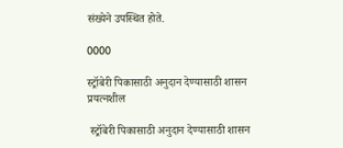संख्येने उपस्थित होते.

0000

स्ट्रॉबेरी पिकासाठी अनुदान देण्यासाठी शासन प्रयत्नशील

 स्ट्रॉबेरी पिकासाठी अनुदान देण्यासाठी शासन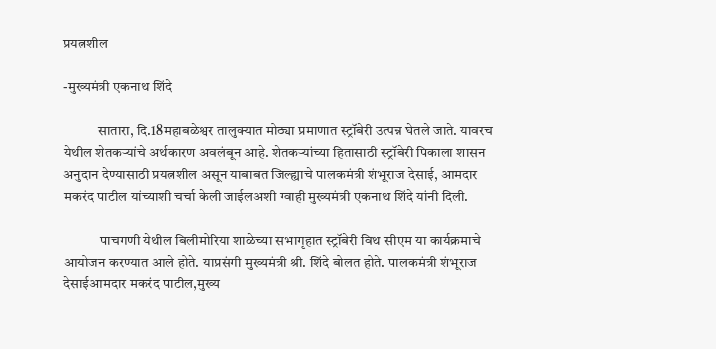प्रयत्नशील

-मुख्यमंत्री एकनाथ शिंदे

            सातारा, दि.18महाबळेश्वर तालुक्यात मोठ्या प्रमाणात स्ट्रॉबेरी उत्पन्न घेतले जाते. यावरच येथील शेतकऱ्यांचे अर्थकारण अवलंबून आहे. शेतकऱ्यांच्या हितासाठी स्ट्रॉबेरी पिकाला शासन अनुदान देण्यासाठी प्रयत्नशील असून याबाबत जिल्ह्याचे पालकमंत्री शंभूराज देसाई, आमदार मकरंद पाटील यांच्याशी चर्चा केली जाईलअशी ग्वाही मुख्यमंत्री एकनाथ शिंदे यांनी दिली.

             पाचगणी येथील बिलीमोरिया शाळेच्या सभागृहात स्ट्रॉबेरी विथ सीएम या कार्यक्रमाचे आयोजन करण्यात आले होते. याप्रसंगी मुख्यमंत्री श्री. शिंदे बोलत होते. पालकमंत्री शंभूराज देसाईआमदार मकरंद पाटील,मुख्य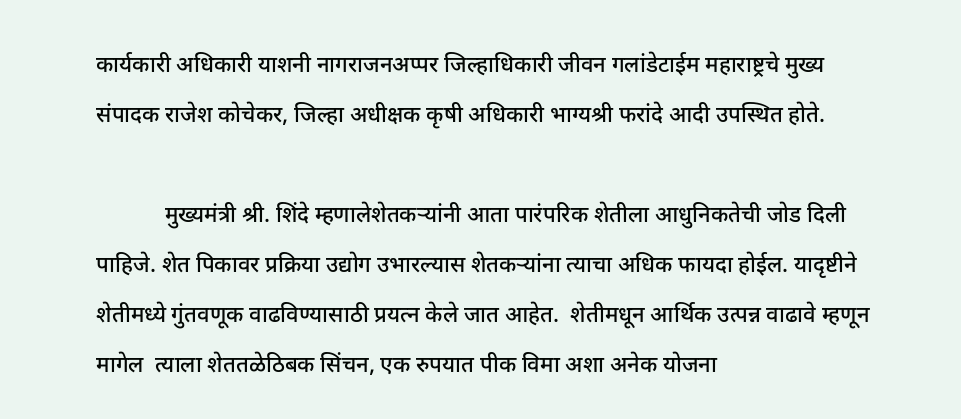कार्यकारी अधिकारी याशनी नागराजनअप्पर जिल्हाधिकारी जीवन गलांडेटाईम महाराष्ट्रचे मुख्य संपादक राजेश कोचेकर, जिल्हा अधीक्षक कृषी अधिकारी भाग्यश्री फरांदे आदी उपस्थित होते.

            मुख्यमंत्री श्री. शिंदे म्हणालेशेतकऱ्यांनी आता पारंपरिक शेतीला आधुनिकतेची जोड दिली पाहिजे. शेत पिकावर प्रक्रिया उद्योग उभारल्यास शेतकऱ्यांना त्याचा अधिक फायदा होईल. यादृष्टीने शेतीमध्ये गुंतवणूक वाढविण्यासाठी प्रयत्न केले जात आहेत.  शेतीमधून आर्थिक उत्पन्न वाढावे म्हणून मागेल  त्याला शेततळेठिबक सिंचन, एक रुपयात पीक विमा अशा अनेक योजना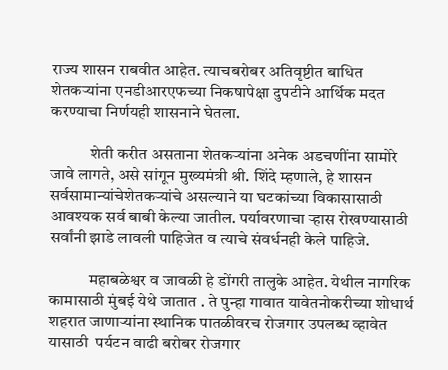राज्य शासन राबवीत आहेत. त्याचबरोबर अतिवृष्टीत बाधित शेतकऱ्यांना एनडीआरएफच्या निकषापेक्षा दुपटीने आर्थिक मदत करण्याचा निर्णयही शासनाने घेतला.

            शेती करीत असताना शेतकऱ्यांना अनेक अडचणींना सामोरे जावे लागते, असे सांगून मुख्यमंत्री श्री. शिंदे म्हणाले, हे शासन सर्वसामान्यांचेशेतकऱ्यांचे असल्याने या घटकांच्या विकासासाठी आवश्यक सर्व बाबी केल्या जातील. पर्यावरणाचा ऱ्हास रोखण्यासाठी सर्वांनी झाडे लावली पाहिजेत व त्याचे संवर्धनही केले पाहिजे.

            महाबळेश्वर व जावळी हे डोंगरी तालुके आहेत. येथील नागरिक कामासाठी मुंबई येथे जातात . ते पुन्हा गावात यावेतनोकरीच्या शोधार्थ शहरात जाणाऱ्यांना स्थानिक पातळीवरच रोजगार उपलब्ध व्हावेत यासाठी  पर्यटन वाढी बरोबर रोजगार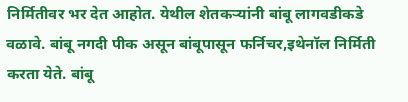निर्मितीवर भर देत आहोत. येथील शेतकऱ्यांनी बांबू लागवडीकडे वळावे. बांबू नगदी पीक असून बांबूपासून फर्निचर,इथेनॉल निर्मिती करता येते. बांबू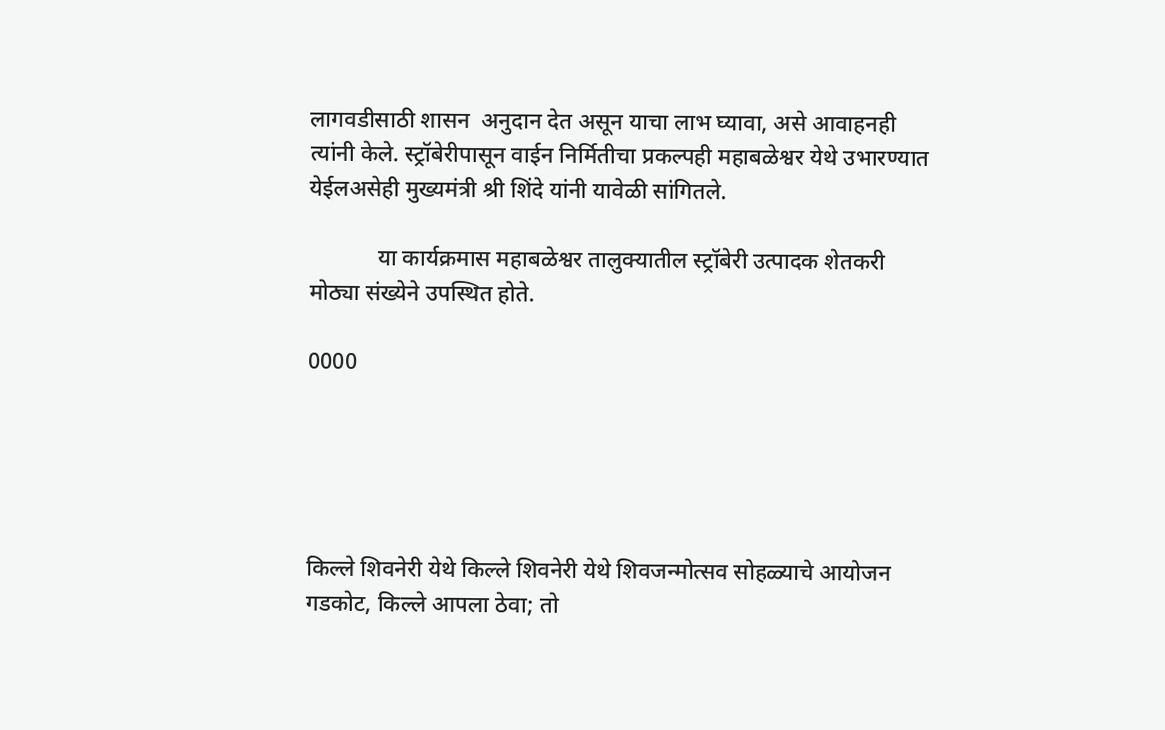लागवडीसाठी शासन  अनुदान देत असून याचा लाभ घ्यावा, असे आवाहनही त्यांनी केले. स्ट्रॉबेरीपासून वाईन निर्मितीचा प्रकल्पही महाबळेश्वर येथे उभारण्यात येईलअसेही मुख्यमंत्री श्री शिंदे यांनी यावेळी सांगितले.

            या कार्यक्रमास महाबळेश्वर तालुक्यातील स्ट्रॉबेरी उत्पादक शेतकरी मोठ्या संख्येने उपस्थित होते.

0000





किल्ले शिवनेरी येथे किल्ले शिवनेरी येथे शिवजन्मोत्सव सोहळ्याचे आयोजन गडकोट, किल्ले आपला ठेवा; तो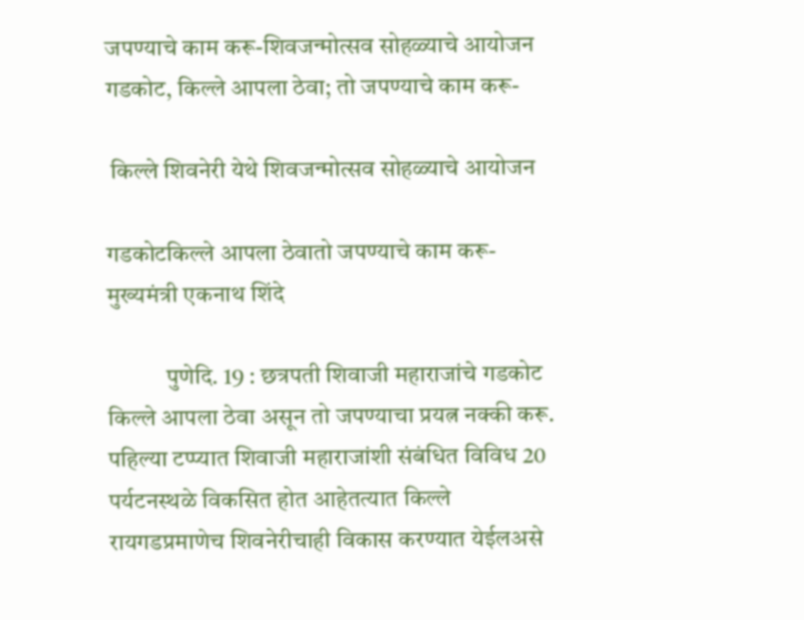जपण्याचे काम करू-शिवजन्मोत्सव सोहळ्याचे आयोजन गडकोट, किल्ले आपला ठेवा; तो जपण्याचे काम करू-

 किल्ले शिवनेरी येथे शिवजन्मोत्सव सोहळ्याचे आयोजन

गडकोटकिल्ले आपला ठेवातो जपण्याचे काम करू- मुख्यमंत्री एकनाथ शिंदे

            पुणेदि. 19 : छत्रपती शिवाजी महाराजांचे गडकोट किल्ले आपला ठेवा असून तो जपण्याचा प्रयत्न नक्की करू. पहिल्या टप्प्यात शिवाजी महाराजांशी संबंधित विविध 20 पर्यटनस्थळे विकसित होत आहेतत्यात किल्ले रायगडप्रमाणेच शिवनेरीचाही विकास करण्यात येईलअसे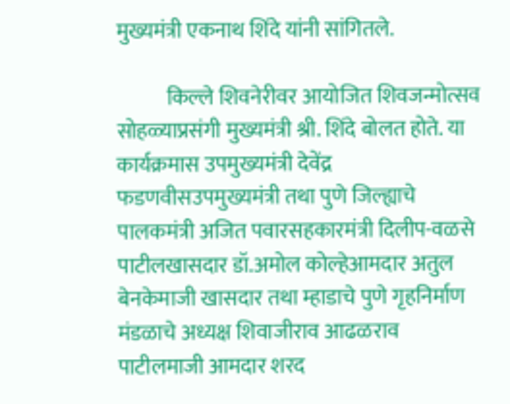मुख्यमंत्री एकनाथ शिंदे यांनी सांगितले.

            किल्ले शिवनेरीवर आयोजित शिवजन्मोत्सव सोहळ्याप्रसंगी मुख्यमंत्री श्री. शिंदे बोलत होते. या कार्यक्रमास उपमुख्यमंत्री देवेंद्र फडणवीसउपमुख्यमंत्री तथा पुणे जिल्ह्याचे पालकमंत्री अजित पवारसहकारमंत्री दिलीप-वळसे पाटीलखासदार डॉ.अमोल कोल्हेआमदार अतुल बेनकेमाजी खासदार तथा म्हाडाचे पुणे गृहनिर्माण मंडळाचे अध्यक्ष शिवाजीराव आढळराव पाटीलमाजी आमदार शरद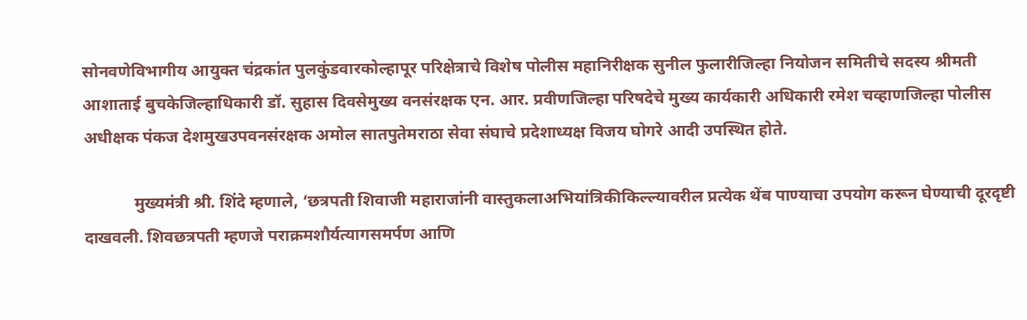सोनवणेविभागीय आयुक्त चंद्रकांत पुलकुंडवारकोल्हापूर परिक्षेत्राचे विशेष पोलीस महानिरीक्षक सुनील फुलारीजिल्हा नियोजन समितीचे सदस्य श्रीमती आशाताई बुचकेजिल्हाधिकारी डॉ. सुहास दिवसेमुख्य वनसंरक्षक एन. आर. प्रवीणजिल्हा परिषदेचे मुख्य कार्यकारी अधिकारी रमेश चव्हाणजिल्हा पोलीस अधीक्षक पंकज देशमुखउपवनसंरक्षक अमोल सातपुतेमराठा सेवा संघाचे प्रदेशाध्यक्ष विजय घोगरे आदी उपस्थित होते.

            मुख्यमंत्री श्री. शिंदे म्हणाले, ‘छत्रपती शिवाजी महाराजांनी वास्तुकलाअभियांत्रिकीकिल्ल्यावरील प्रत्येक थेंब पाण्याचा उपयोग करून घेण्याची दूरदृष्टी दाखवली. शिवछत्रपती म्हणजे पराक्रमशौर्यत्यागसमर्पण आणि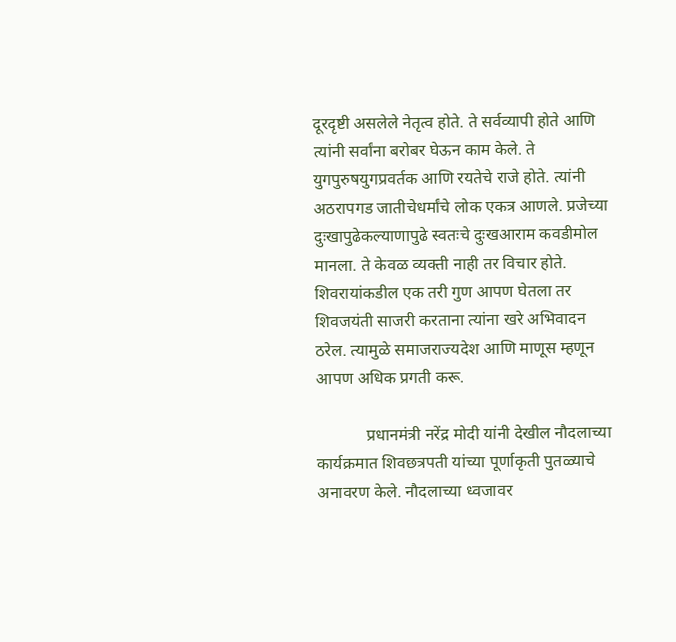दूरदृष्टी असलेले नेतृत्व होते. ते सर्वव्यापी होते आणि त्यांनी सर्वांना बरोबर घेऊन काम केले. ते युगपुरुषयुगप्रवर्तक आणि रयतेचे राजे होते. त्यांनी अठरापगड जातीचेधर्मांचे लोक एकत्र आणले. प्रजेच्या दुःखापुढेकल्याणापुढे स्वतःचे दुःखआराम कवडीमोल मानला. ते केवळ व्यक्ती नाही तर विचार होते. शिवरायांकडील एक तरी गुण आपण घेतला तर शिवजयंती साजरी करताना त्यांना खरे अभिवादन ठरेल. त्यामुळे समाजराज्यदेश आणि माणूस म्हणून आपण अधिक प्रगती करू.

            प्रधानमंत्री नरेंद्र मोदी यांनी देखील नौदलाच्या कार्यक्रमात शिवछत्रपती यांच्या पूर्णाकृती पुतळ्याचे अनावरण केले. नौदलाच्या ध्वजावर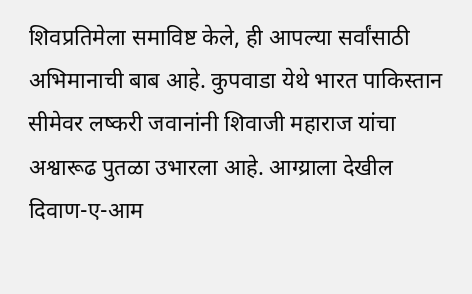शिवप्रतिमेला समाविष्ट केले, ही आपल्या सर्वांसाठी अभिमानाची बाब आहे. कुपवाडा येथे भारत पाकिस्तान सीमेवर लष्करी जवानांनी शिवाजी महाराज यांचा अश्वारूढ पुतळा उभारला आहे. आग्य्राला देखील दिवाण-ए-आम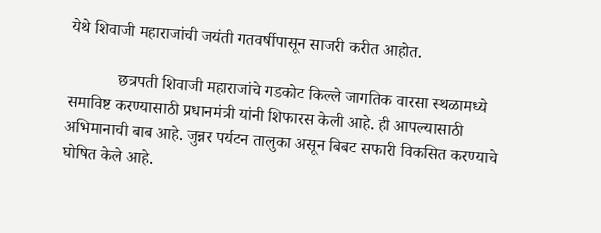येथे शिवाजी महाराजांची जयंती गतवर्षीपासून साजरी करीत आहोत.

            छत्रपती शिवाजी महाराजांचे गडकोट किल्ले जागतिक वारसा स्थळामध्ये समाविष्ट करण्यासाठी प्रधानमंत्री यांनी शिफारस केली आहे. ही आपल्यासाठी अभिमानाची बाब आहे. जुन्नर पर्यटन तालुका असून बिबट सफारी विकसित करण्याचे घोषित केले आहे.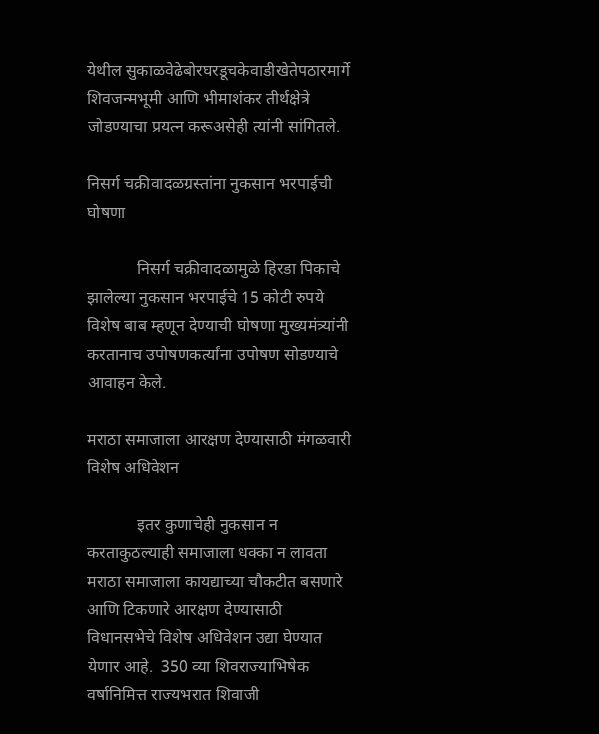येथील सुकाळवेढेबोरघरडूचकेवाडीखेतेपठारमार्गे शिवजन्मभूमी आणि भीमाशंकर तीर्थक्षेत्रे जोडण्याचा प्रयत्न करूअसेही त्यांनी सांगितले.

निसर्ग चक्रीवादळग्रस्तांना नुकसान भरपाईची घोषणा

            निसर्ग चक्रीवादळामुळे हिरडा पिकाचे झालेल्या नुकसान भरपाईचे 15 कोटी रुपये विशेष बाब म्हणून देण्याची घोषणा मुख्यमंत्र्यांनी करतानाच उपोषणकर्त्यांना उपोषण सोडण्याचे आवाहन केले.

मराठा समाजाला आरक्षण देण्यासाठी मंगळवारी विशेष अधिवेशन

            इतर कुणाचेही नुकसान न करताकुठल्याही समाजाला धक्का न लावता मराठा समाजाला कायद्याच्या चौकटीत बसणारे आणि टिकणारे आरक्षण देण्यासाठी विधानसभेचे विशेष अधिवेशन उद्या घेण्यात येणार आहे.  350 व्या शिवराज्याभिषेक वर्षानिमित्त राज्यभरात शिवाजी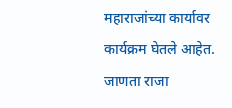महाराजांच्या कार्यावर कार्यक्रम घेतले आहेत. जाणता राजा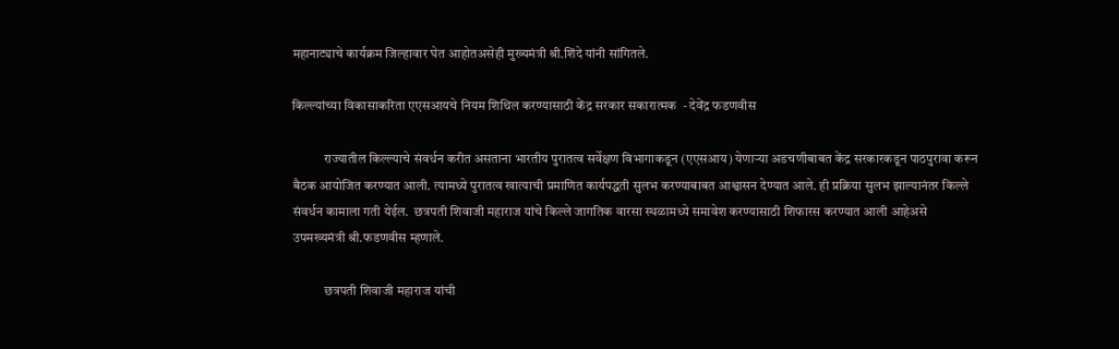महानाट्याचे कार्यक्रम जिल्हावार घेत आहोतअसेही मुख्यमंत्री श्री.शिंदे यांनी सांगितले.

किल्ल्यांच्या विकासाकरिता एएसआयचे नियम शिथिल करण्यासाठी केंद्र सरकार सकारात्मक  - देवेंद्र फडणवीस

            राज्यातील किल्ल्याचे संवर्धन करीत असताना भारतीय पुरातत्व सर्वेक्षण विभागाकडून (एएसआय) येणाऱ्या अडचणीबाबत केंद्र सरकारकडून पाठपुरावा करून बैठक आयोजित करण्यात आली. त्यामध्ये पुरातत्व खात्याची प्रमाणित कार्यपद्धती सुलभ करण्याबाबत आश्वासन देण्यात आले. ही प्रक्रिया सुलभ झाल्यानंतर किल्ले संवर्धन कामाला गती येईल.  छत्रपती शिवाजी महाराज यांचे किल्ले जागतिक वारसा स्थळामध्ये समावेश करण्यासाठी शिफारस करण्यात आली आहेअसे उपमख्यमंत्री श्री.फडणवीस म्हणाले.

            छत्रपती शिवाजी महाराज यांची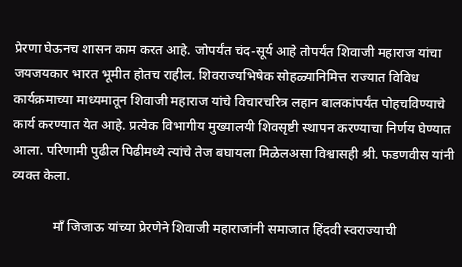प्रेरणा घेऊनच शासन काम करत आहे. जोपर्यंत चंद-सूर्य आहे तोपर्यंत शिवाजी महाराज यांचा जयजयकार भारत भूमीत होतच राहील. शिवराज्यभिषेक सोहळ्यानिमित्त राज्यात विविध कार्यक्रमाच्या माध्यमातून शिवाजी महाराज यांचे विचारचरित्र लहान बालकांपर्यंत पोहचविण्याचे कार्य करण्यात येत आहे. प्रत्येक विभागीय मुख्यालयी शिवसृष्टी स्थापन करण्याचा निर्णय घेण्यात आला. परिणामी पुढील पिढीमध्ये त्यांचे तेज बघायला मिळेलअसा विश्वासही श्री. फडणवीस यांनी व्यक्त केला.

            माँ जिजाऊ यांच्या प्रेरणेने शिवाजी महाराजांनी समाजात हिंदवी स्वराज्याची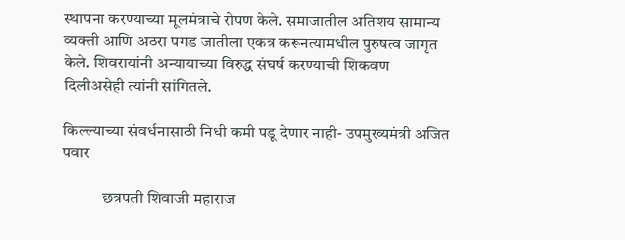स्थापना करण्याच्या मूलमंत्राचे रोपण केले. समाजातील अतिशय सामान्य व्यक्ती आणि अठरा पगड जातीला एकत्र करूनत्यामधील पुरुषत्व जागृत केले. शिवरायांनी अन्यायाच्या विरुद्ध संघर्ष करण्याची शिकवण दिलीअसेही त्यांनी सांगितले.

किल्ल्याच्या संवर्धनासाठी निधी कमी पडू देणार नाही- उपमुख्यमंत्री अजित पवार

            छत्रपती शिवाजी महाराज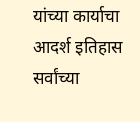यांच्या कार्याचा आदर्श इतिहास सर्वांच्या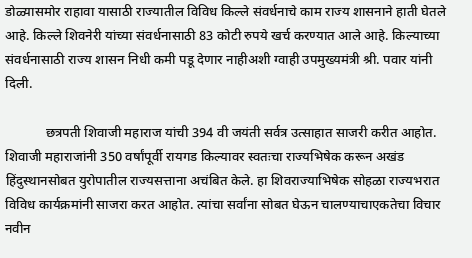डोळ्यासमोर राहावा यासाठी राज्यातील विविध किल्ले संवर्धनाचे काम राज्य शासनाने हाती घेतले आहे. किल्ले शिवनेरी यांच्या संवर्धनासाठी 83 कोटी रुपये खर्च करण्यात आले आहे. किल्याच्या संवर्धनासाठी राज्य शासन निधी कमी पडू देणार नाहीअशी ग्वाही उपमुख्यमंत्री श्री. पवार यांनी दिली.

            छत्रपती शिवाजी महाराज यांची 394 वी जयंती सर्वत्र उत्साहात साजरी करीत आहोत. शिवाजी महाराजांनी 350 वर्षांपूर्वी रायगड किल्यावर स्वतःचा राज्यभिषेक करून अखंड हिंदुस्थानसोबत युरोपातील राज्यसत्ताना अचंबित केले. हा शिवराज्याभिषेक सोहळा राज्यभरात विविध कार्यक्रमांनी साजरा करत आहोत. त्यांचा सर्वांना सोबत घेऊन चालण्याचाएकतेचा विचार नवीन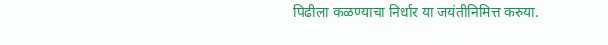पिढीला कळण्याचा निर्धार या जयंतीनिमित्त करुया.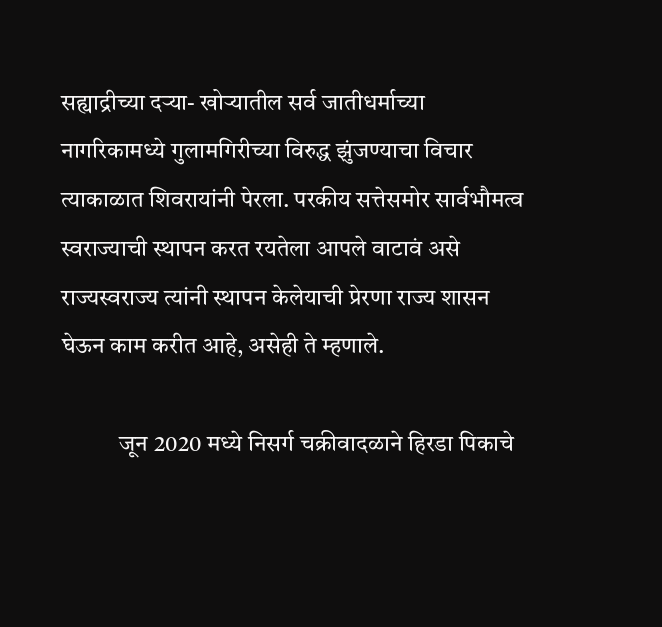सह्याद्रीच्या दऱ्या- खोऱ्यातील सर्व जातीधर्माच्या नागरिकामध्ये गुलामगिरीच्या विरुद्ध झुंजण्याचा विचार त्याकाळात शिवरायांनी पेरला. परकीय सत्तेसमोर सार्वभौमत्व स्वराज्याची स्थापन करत रयतेला आपले वाटावं असे राज्यस्वराज्य त्यांनी स्थापन केलेयाची प्रेरणा राज्य शासन घेऊन काम करीत आहे, असेही ते म्हणाले.

            जून 2020 मध्ये निसर्ग चक्रीवादळाने हिरडा पिकाचे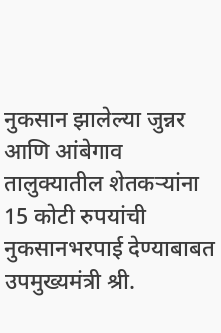नुकसान झालेल्या जुन्नर आणि आंबेगाव तालुक्यातील शेतकऱ्यांना 15 कोटी रुपयांची नुकसानभरपाई देण्याबाबत उपमुख्यमंत्री श्री.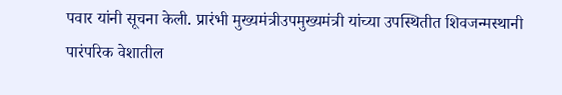पवार यांनी सूचना केली. प्रारंभी मुख्यमंत्रीउपमुख्यमंत्री यांच्या उपस्थितीत शिवजन्मस्थानी पारंपरिक वेशातील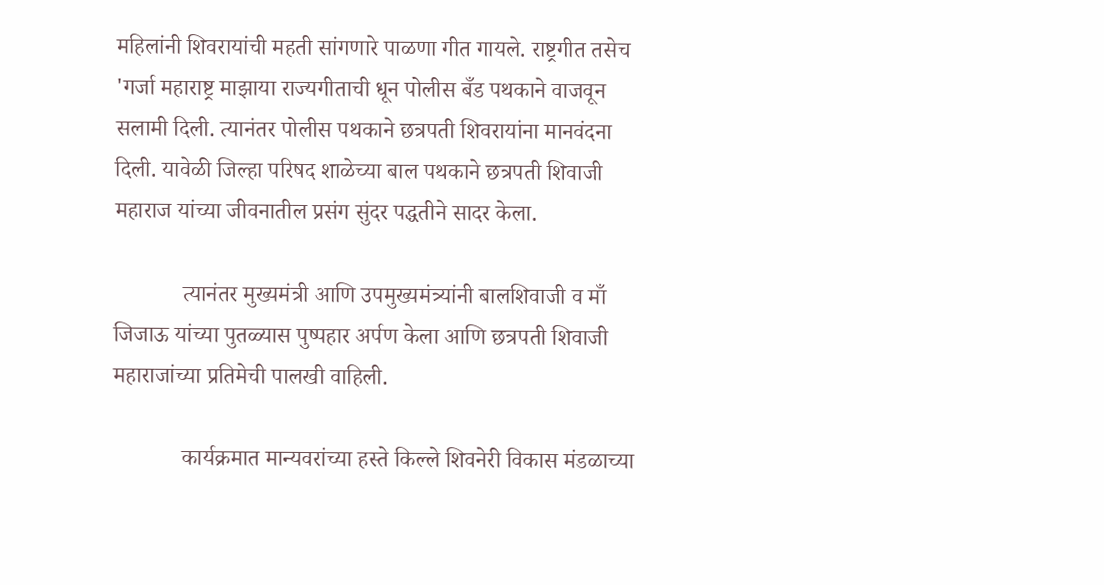महिलांनी शिवरायांची महती सांगणारे पाळणा गीत गायले. राष्ट्रगीत तसेच 'गर्जा महाराष्ट्र माझाया राज्यगीताची धून पोलीस बँड पथकाने वाजवून सलामी दिली. त्यानंतर पोलीस पथकाने छत्रपती शिवरायांना मानवंदना दिली. यावेळी जिल्हा परिषद शाळेच्या बाल पथकाने छत्रपती शिवाजी महाराज यांच्या जीवनातील प्रसंग सुंदर पद्धतीने सादर केला.

            त्यानंतर मुख्यमंत्री आणि उपमुख्यमंत्र्यांनी बालशिवाजी व माँ जिजाऊ यांच्या पुतळ्यास पुष्पहार अर्पण केला आणि छत्रपती शिवाजी महाराजांच्या प्रतिमेची पालखी वाहिली.

            कार्यक्रमात मान्यवरांच्या हस्ते किल्ले शिवनेरी विकास मंडळाच्या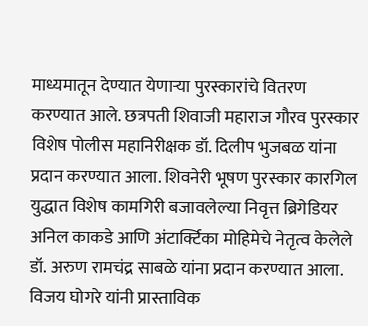माध्यमातून देण्यात येणाऱ्या पुरस्कारांचे वितरण करण्यात आले. छत्रपती शिवाजी महाराज गौरव पुरस्कार विशेष पोलीस महानिरीक्षक डॉ. दिलीप भुजबळ यांना प्रदान करण्यात आला. शिवनेरी भूषण पुरस्कार कारगिल युद्धात विशेष कामगिरी बजावलेल्या निवृत्त ब्रिगेडियर अनिल काकडे आणि अंटार्क्टिका मोहिमेचे नेतृत्व केलेले डॉ. अरुण रामचंद्र साबळे यांना प्रदान करण्यात आला. विजय घोगरे यांनी प्रास्ताविक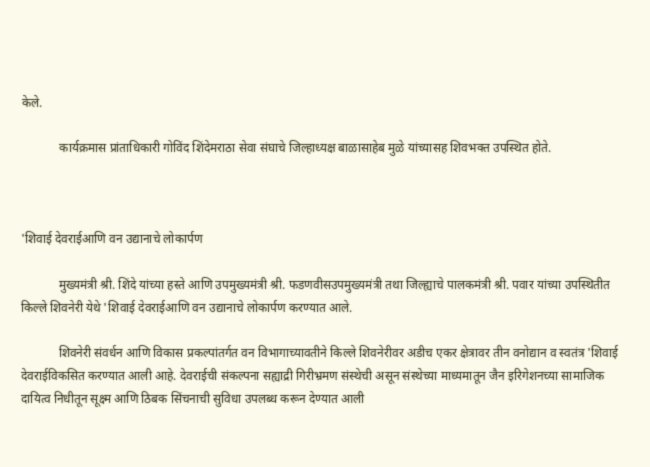केले.

            कार्यक्रमास प्रांताधिकारी गोविंद शिंदेमराठा सेवा संघाचे जिल्हाध्यक्ष बाळासाहेब मुळे यांच्यासह शिवभक्त उपस्थित होते.



'शिवाई देवराईआणि वन उद्यानाचे लोकार्पण

            मुख्यमंत्री श्री. शिंदे यांच्या हस्ते आणि उपमुख्यमंत्री श्री. फडणवीसउपमुख्यमंत्री तथा जिल्ह्याचे पालकमंत्री श्री. पवार यांच्या उपस्थितीत किल्ले शिवनेरी येथे 'शिवाई देवराईआणि वन उद्यानाचे लोकार्पण करण्यात आले.

            शिवनेरी संवर्धन आणि विकास प्रकल्पांतर्गत वन विभागाच्यावतीने किल्ले शिवनेरीवर अडीच एकर क्षेत्रावर तीन वनोद्यान व स्वतंत्र 'शिवाई देवराईविकसित करण्यात आली आहे. देवराईची संकल्पना सह्याद्री गिरीभ्रमण संस्थेची असून संस्थेच्या माध्यमातून जैन इरिगेशनच्या सामाजिक दायित्व निधीतून सूक्ष्म आणि ठिबक सिंचनाची सुविधा उपलब्ध करून देण्यात आली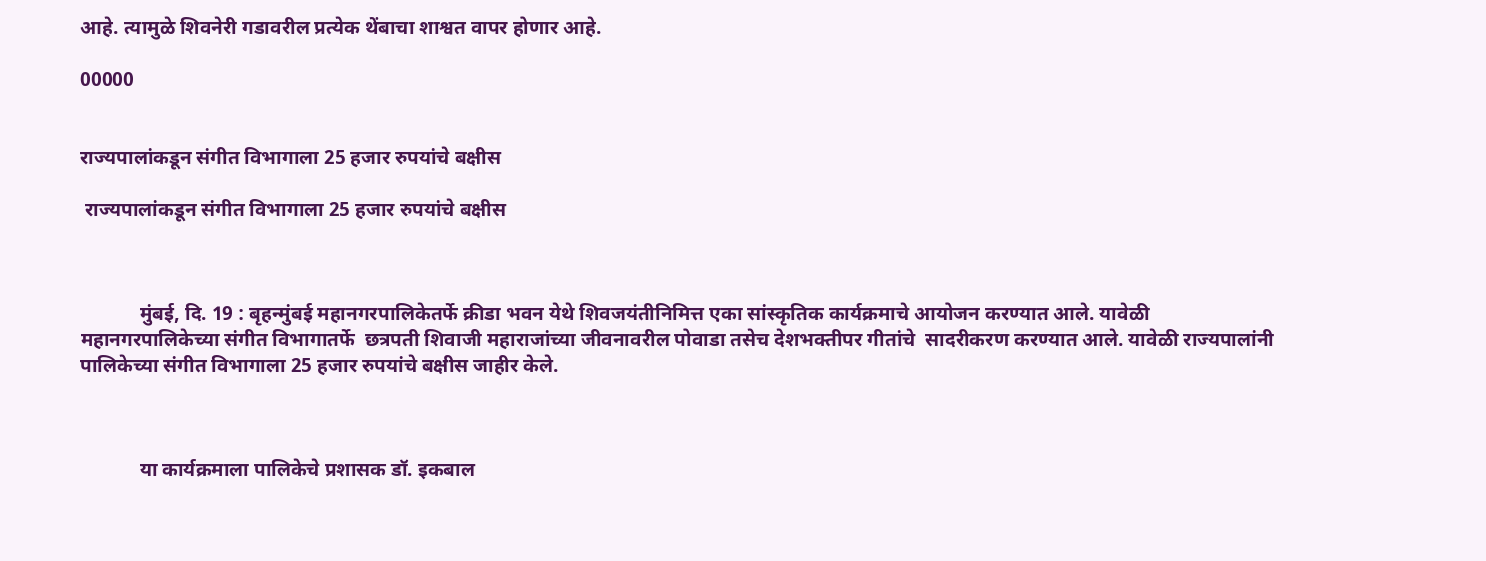आहे. त्यामुळे शिवनेरी गडावरील प्रत्येक थेंबाचा शाश्वत वापर होणार आहे.

00000


राज्यपालांकडून संगीत विभागाला 25 हजार रुपयांचे बक्षीस

 राज्यपालांकडून संगीत विभागाला 25 हजार रुपयांचे बक्षीस



            मुंबई, दि. 19 : बृहन्मुंबई महानगरपालिकेतर्फे क्रीडा भवन येथे शिवजयंतीनिमित्त एका सांस्कृतिक कार्यक्रमाचे आयोजन करण्यात आले. यावेळी महानगरपालिकेच्या संगीत विभागातर्फे  छत्रपती शिवाजी महाराजांच्या जीवनावरील पोवाडा तसेच देशभक्तीपर गीतांचे  सादरीकरण करण्यात आले. यावेळी राज्यपालांनी पालिकेच्या संगीत विभागाला 25 हजार रुपयांचे बक्षीस जाहीर केले.



            या कार्यक्रमाला पालिकेचे प्रशासक डॉ. इकबाल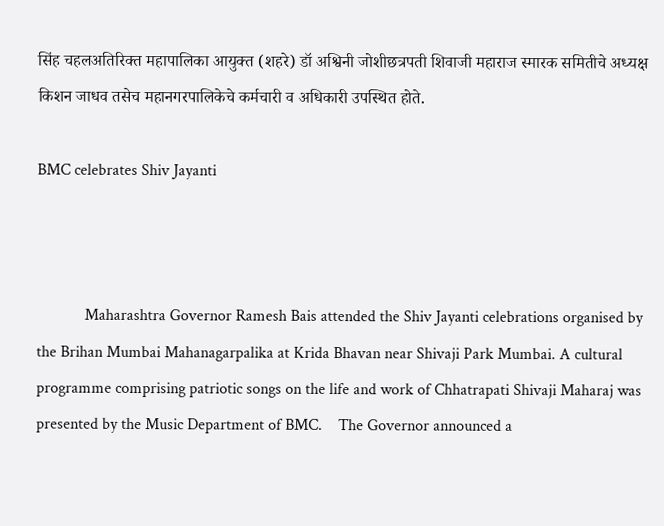सिंह चहलअतिरिक्त महापालिका आयुक्त (शहरे) डॉ अश्विनी जोशीछत्रपती शिवाजी महाराज स्मारक समितीचे अध्यक्ष किशन जाधव तसेच महानगरपालिकेचे कर्मचारी व अधिकारी उपस्थित होते.

BMC celebrates Shiv Jayanti



            Maharashtra Governor Ramesh Bais attended the Shiv Jayanti celebrations organised by the Brihan Mumbai Mahanagarpalika at Krida Bhavan near Shivaji Park Mumbai. A cultural programme comprising patriotic songs on the life and work of Chhatrapati Shivaji Maharaj was presented by the Music Department of BMC.    The Governor announced a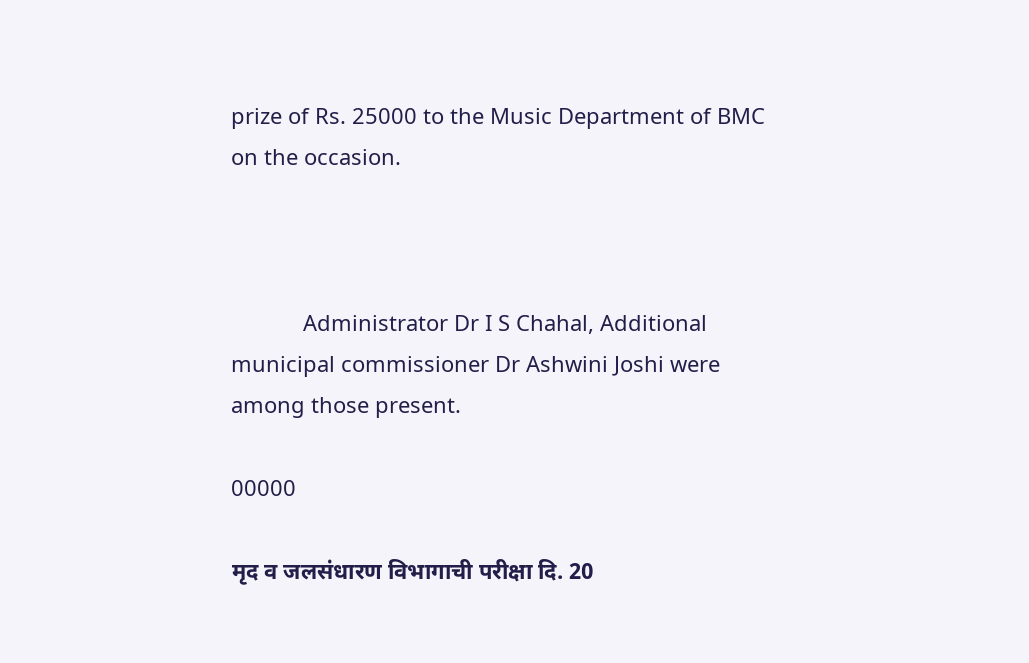prize of Rs. 25000 to the Music Department of BMC on the occasion.



            Administrator Dr I S Chahal, Additional municipal commissioner Dr Ashwini Joshi were among those present.

00000

मृद व जलसंधारण विभागाची परीक्षा दि. 20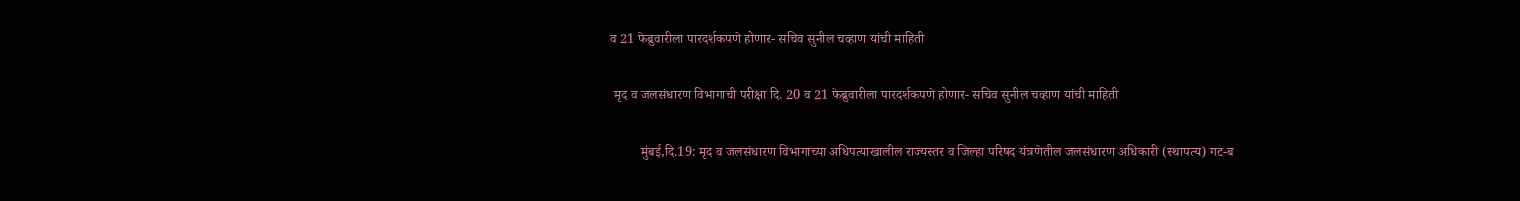व 21 फेब्रुवारीला पारदर्शकपणे होणार- सचिव सुनील चव्हाण यांची माहिती

 मृद व जलसंधारण विभागाची परीक्षा दि. 20 व 21 फेब्रुवारीला पारदर्शकपणे होणार- सचिव सुनील चव्हाण यांची माहिती

         मुंबई,दि.19: मृद व जलसंधारण विभागाच्या अधिपत्याखालील राज्यस्तर व जिल्हा परिषद यंत्रणेतील जलसंधारण अधिकारी (स्थापत्य) गट-ब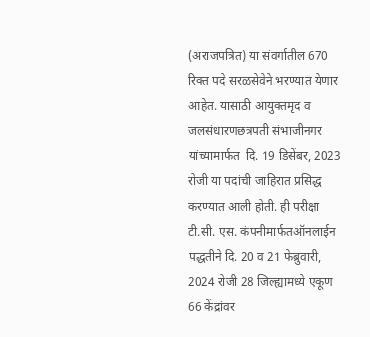(अराजपत्रित) या संवर्गातील 670 रिक्त पदे सरळसेवेने भरण्यात येणार आहेत. यासाठी आयुक्तमृद व जलसंधारणछत्रपती संभाजीनगर यांच्यामार्फत  दि. 19 डिसेंबर, 2023 रोजी या पदांची जाहिरात प्रसिद्ध करण्यात आली होती. ही परीक्षा टी.सी. एस. कंपनीमार्फतऑनलाईन पद्धतीने दि. 20 व 21 फेब्रुवारी, 2024 रोजी 28 जिल्ह्यामध्ये एकूण 66 केंद्रांवर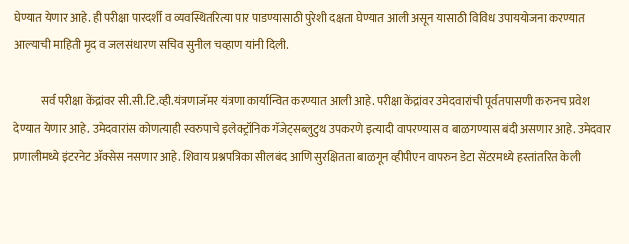घेण्यात येणार आहे. ही परीक्षा पारदर्शी व व्यवस्थितरित्या पार पाडण्यासाठी पुरेशी दक्षता घेण्यात आली असून यासाठी विविध उपाययोजना करण्यात आल्याची माहिती मृद व जलसंधारण सचिव सुनील चव्हाण यांनी दिली.

            सर्व परीक्षा केंद्रांवर सी.सी.टि.व्ही.यंत्रणाजॅमर यंत्रणा कार्यान्वित करण्यात आली आहे. परीक्षा केंद्रांवर उमेदवारांची पूर्वतपासणी करुनच प्रवेश देण्यात येणार आहे. उमेदवारांस कोणत्याही स्वरुपाचे इलेक्ट्रॉनिक गॅजेट्सब्लुटुथ उपकरणे इत्यादी वापरण्यास व बाळगण्यास बंदी असणार आहे. उमेदवार प्रणालीमध्ये इंटरनेट ॲक्सेस नसणार आहे. शिवाय प्रश्नपत्रिका सीलबंद आणि सुरक्षितता बाळगून व्हीपीएन वापरुन डेटा सेंटरमध्ये हस्तांतरित केली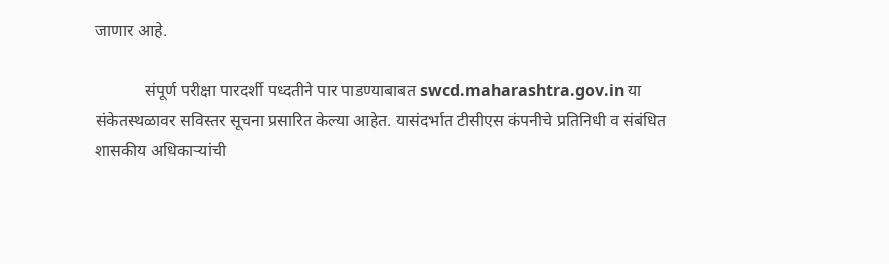जाणार आहे.

            संपूर्ण परीक्षा पारदर्शी पध्दतीने पार पाडण्याबाबत swcd.maharashtra.gov.in या संकेतस्थळावर सविस्तर सूचना प्रसारित केल्या आहेत. यासंदर्भात टीसीएस कंपनीचे प्रतिनिधी व संबंधित शासकीय अधिकाऱ्यांची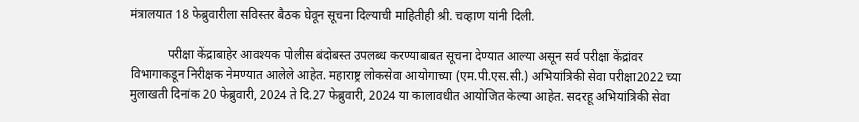मंत्रालयात 18 फेब्रुवारीला सविस्तर बैठक घेवून सूचना दिल्याची माहितीही श्री. चव्हाण यांनी दिली.

            परीक्षा केंद्राबाहेर आवश्यक पोलीस बंदोबस्त उपलब्ध करण्याबाबत सूचना देण्यात आल्या असून सर्व परीक्षा केंद्रांवर विभागाकडून निरीक्षक नेमण्यात आलेले आहेत. महाराष्ट्र लोकसेवा आयोगाच्या (एम.पी.एस.सी.) अभियांत्रिकी सेवा परीक्षा2022 च्या मुलाखती दिनांक 20 फेब्रुवारी, 2024 ते दि.27 फेब्रुवारी, 2024 या कालावधीत आयोजित केल्या आहेत. सदरहू अभियांत्रिकी सेवा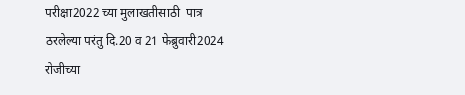परीक्षा2022 च्या मुलाखतीसाठी  पात्र ठरलेल्या परंतु दि.20 व 21 फेब्रुवारी2024 रोजीच्या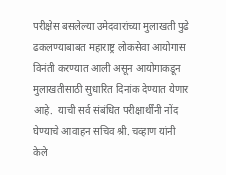परीक्षेस बसलेल्या उमेदवारांच्या मुलाखती पुढे ढकलण्याबाबत महाराष्ट्र लोकसेवा आयोगास विनंती करण्यात आली असून आयोगाकडून मुलाखतीसाठी सुधारित दिनांक देण्यात येणार आहे.  याची सर्व संबंधित परीक्षार्थींनी नोंद घेण्याचे आवाहन सचिव श्री. चव्हाण यांनी केले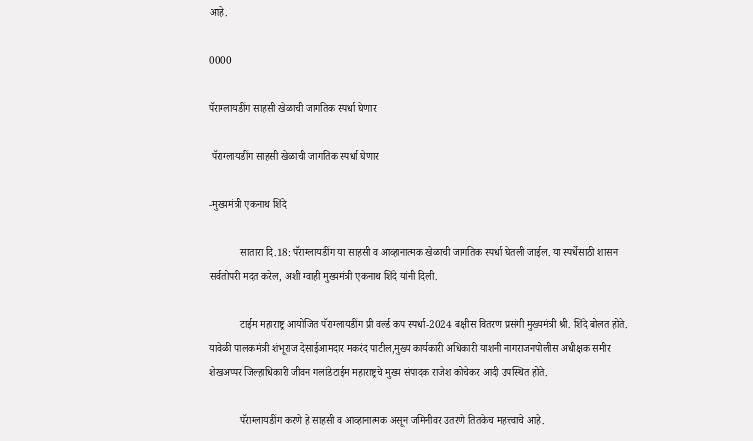आहे.

0000

पॅराग्लायडींग साहसी खेळाची जागतिक स्पर्धा घेणार

 पॅराग्लायडींग साहसी खेळाची जागतिक स्पर्धा घेणार

-मुख्यमंत्री एकनाथ शिंदे

            सातारा दि.18: पॅराग्लायडींग या साहसी व आव्हानात्मक खेळाची जागतिक स्पर्धा घेतली जाईल. या स्पर्धेसाठी शासन सर्वतोपरी मदत करेल, अशी ग्वाही मुख्यमंत्री एकनाथ शिंदे यांनी दिली.

            टाईम महाराष्ट्र आयोजित पॅराग्लायडींग प्री वर्ल्ड कप स्पर्धा-2024 बक्षीस वितरण प्रसंगी मुख्यमंत्री श्री. शिंदे बोलत होते. यावेळी पालकमंत्री शंभूराज देसाईआमदार मकरंद पाटील,मुख्य कार्यकारी अधिकारी याशनी नागराजनपोलीस अधीक्षक समीर शेखअप्पर जिल्हाधिकारी जीवन गलांडेटाईम महाराष्ट्रचे मुख्य संपादक राजेश कोचेकर आदी उपस्थित होते.

            पॅराग्लायडींग करणे हे साहसी व आव्हानात्मक असून जमिनीवर उतरणे तितकेच महत्त्वाचे आहे.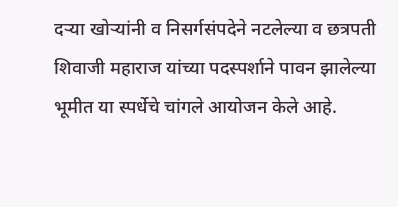दऱ्या खोऱ्यांनी व निसर्गसंपदेने नटलेल्या व छत्रपती शिवाजी महाराज यांच्या पदस्पर्शाने पावन झालेल्या भूमीत या स्पर्धेचे चांगले आयोजन केले आहे.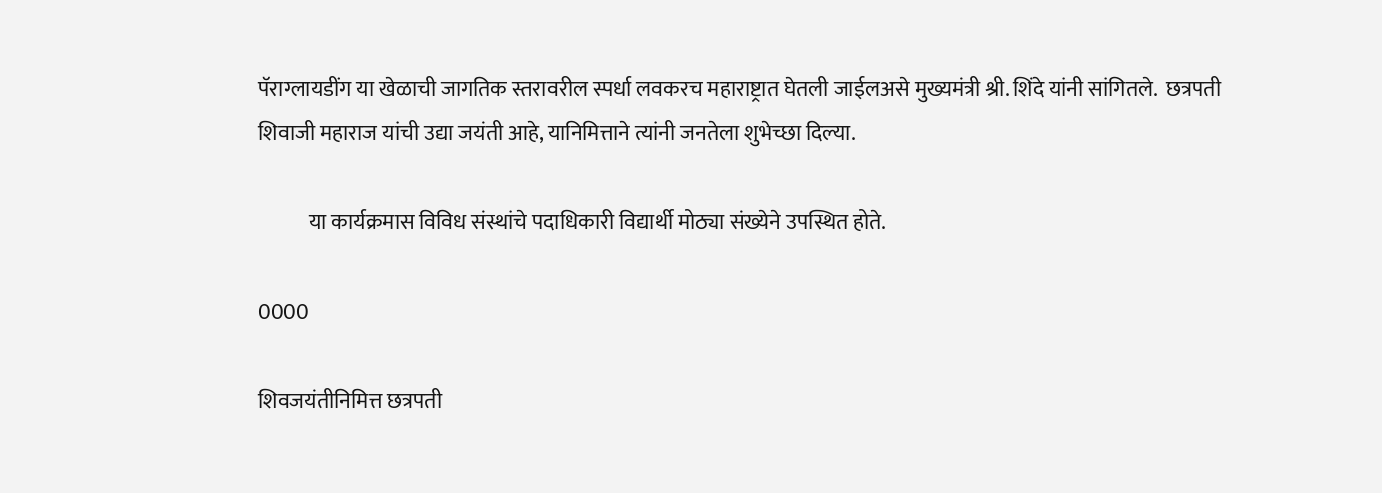पॅराग्लायडींग या खेळाची जागतिक स्तरावरील स्पर्धा लवकरच महाराष्ट्रात घेतली जाईलअसे मुख्यमंत्री श्री. शिंदे यांनी सांगितले.  छत्रपती शिवाजी महाराज यांची उद्या जयंती आहे, यानिमित्ताने त्यांनी जनतेला शुभेच्छा दिल्या.

            या कार्यक्रमास विविध संस्थांचे पदाधिकारी विद्यार्थी मोठ्या संख्येने उपस्थित होते.

0000

शिवजयंतीनिमित्त छत्रपती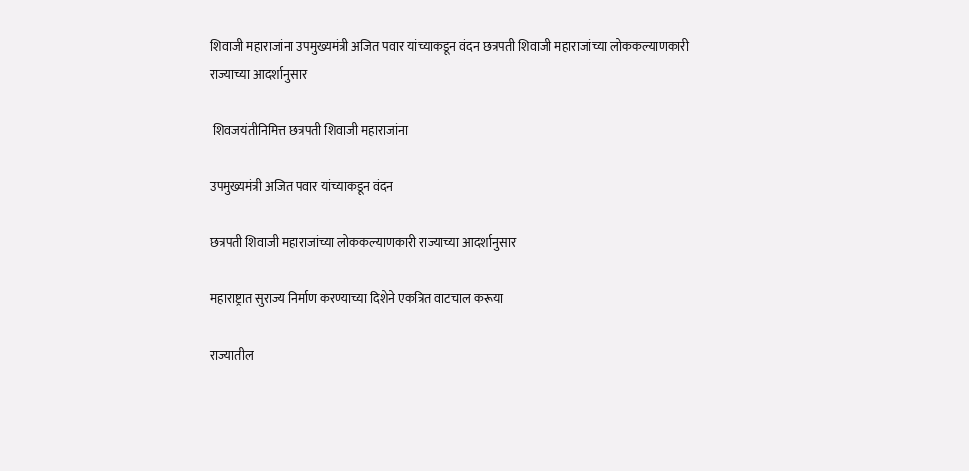शिवाजी महाराजांना उपमुख्यमंत्री अजित पवार यांच्याकडून वंदन छत्रपती शिवाजी महाराजांच्या लोककल्याणकारी राज्याच्या आदर्शानुसार

 शिवजयंतीनिमित्त छत्रपती शिवाजी महाराजांना

उपमुख्यमंत्री अजित पवार यांच्याकडून वंदन

छत्रपती शिवाजी महाराजांच्या लोककल्याणकारी राज्याच्या आदर्शानुसार

महाराष्ट्रात सुराज्य निर्माण करण्याच्या दिशेने एकत्रित वाटचाल करूया

राज्यातील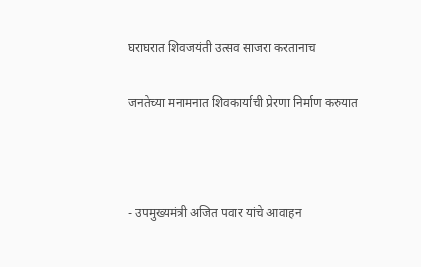घराघरात शिवजयंती उत्सव साजरा करतानाच

जनतेच्या मनामनात शिवकार्याची प्रेरणा निर्माण करुयात



- उपमुख्यमंत्री अजित पवार यांचे आवाहन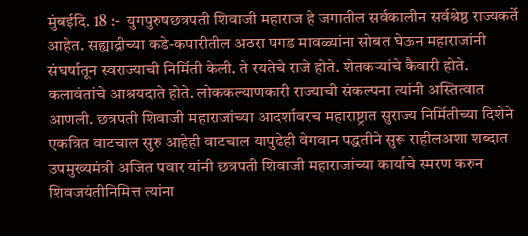मुंबईदि. 18 :-  युगपुरुषछत्रपती शिवाजी महाराज हे जगातील सर्वकालीन सर्वश्रेष्ठ राज्यकर्ते आहेत. सह्याद्रीच्या कडे-कपारीतील अठरा पगड मावळ्यांना सोबत घेऊन महाराजांनी संघर्षातून स्वराज्याची निर्मिती केली. ते रयतेचे राजे होते. शेतकऱ्यांचे कैवारी होते. कलावंतांचे आश्रयदाते होते. लोककल्याणकारी राज्याची संकल्पना त्यांनी अस्तित्वात आणली. छत्रपती शिवाजी महाराजांच्या आदर्शावरच महाराष्ट्रात सुराज्य निर्मितीच्या दिशेने एकत्रित वाटचाल सुरु आहेही वाटचाल यापुढेही वेगवान पद्धतीने सुरू राहीलअशा शब्दात उपमुख्यमंत्री अजित पवार यांनी छत्रपती शिवाजी महाराजांच्या कार्याचे स्मरण करुन शिवजयंतीनिमित्त त्यांना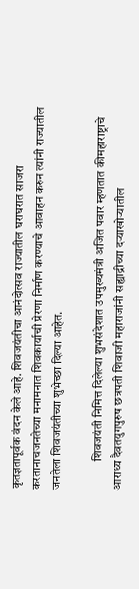कृतज्ञतापूर्वक वंदन केले आहे. शिवजयंतीचा आनंदोत्सव राज्यातील घराघरात साजरा करतानाचजनतेच्या मनामनात शिवकार्याची प्रेरणा निर्माण करण्याचे आवाहन करुन त्यांनी राज्यातील जनतेला शिवजयंतीच्या शुभेच्छा दिल्या आहेत.

            शिवजयंती निमित्त दिलेल्या शुभसंदेशात उपमुख्यमंत्री अजित पवार म्हणतात कीमहाराष्ट्राचे आराध्य दैवतयुगपुरुष छत्रपती शिवाजी महाराजांनी सह्याद्रीच्या दऱ्याखोऱ्यातील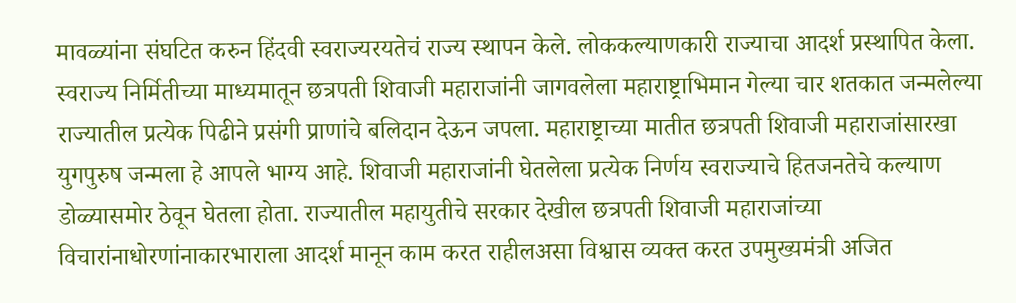मावळ्यांना संघटित करुन हिंदवी स्वराज्यरयतेचं राज्य स्थापन केले. लोककल्याणकारी राज्याचा आदर्श प्रस्थापित केला. स्वराज्य निर्मितीच्या माध्यमातून छत्रपती शिवाजी महाराजांनी जागवलेला महाराष्ट्राभिमान गेल्या चार शतकात जन्मलेल्या राज्यातील प्रत्येक पिढीने प्रसंगी प्राणांचे बलिदान देऊन जपला. महाराष्ट्राच्या मातीत छत्रपती शिवाजी महाराजांसारखा युगपुरुष जन्मला हे आपले भाग्य आहे. शिवाजी महाराजांनी घेतलेला प्रत्येक निर्णय स्वराज्याचे हितजनतेचे कल्याण डोळ्यासमोर ठेवून घेतला होता. राज्यातील महायुतीचे सरकार देखील छत्रपती शिवाजी महाराजांच्या विचारांनाधोरणांनाकारभाराला आदर्श मानून काम करत राहीलअसा विश्वास व्यक्त करत उपमुख्यमंत्री अजित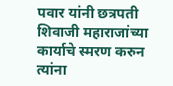पवार यांनी छत्रपती शिवाजी महाराजांच्या कार्याचे स्मरण करुन त्यांना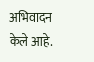अभिवादन केले आहे.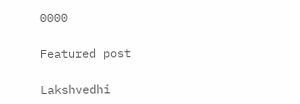0000

Featured post

Lakshvedhi